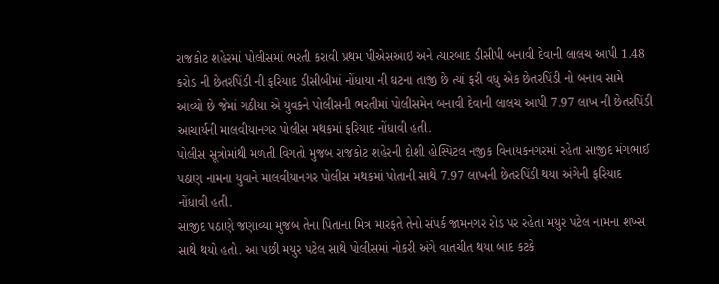રાજકોટ શહેરમાં પોલીસમાં ભરતી કરાવી પ્રથમ પીએસઆઇ અને ત્યારબાદ ડીસીપી બનાવી દેવાની લાલચ આપી 1.48 કરોડ ની છેતરપિંડી ની ફરિયાદ ડીસીબીમાં નોંધાયા ની ઘટના તાજી છે ત્યાં ફરી વધુ એક છેતરપિંડી નો બનાવ સામે આવ્યો છે જેમાં ગઠીયા એ યુવકને પોલીસની ભરતીમાં પોલીસમેન બનાવી દેવાની લાલચ આપી 7.97 લાખ ની છેતરપિંડી આચાર્યની માલવીયાનગર પોલીસ મથકમાં ફરિયાદ નોંધાવી હતી.
પોલીસ સૂત્રોમાંથી મળતી વિગતો મુજબ રાજકોટ શહેરની દોશી હોસ્પિટલ નજીક વિનાયકનગરમાં રહેતા સાજીદ મંગભાઈ પઠાણ નામના યુવાને માલવીયાનગર પોલીસ મથકમાં પોતાની સાથે 7.97 લાખની છેતરપિંડી થયા અંગેની ફરિયાદ નોંધાવી હતી.
સાજીદ પઠાણે જણાવ્યા મુજબ તેના પિતાના મિત્ર મારફતે તેનો સંપર્ક જામનગર રોડ પર રહેતા મયુર પટેલ નામના શખ્સ સાથે થયો હતો. આ પછી મયુર પટેલ સાથે પોલીસમાં નોકરી અંગે વાતચીત થયા બાદ કટકે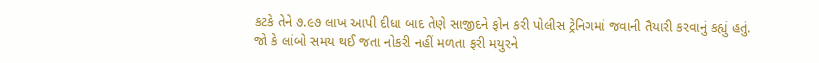કટકે તેને ૭.૯૭ લાખ આપી દીધા બાદ તેણે સાજીદને ફોન કરી પોલીસ ટ્રેનિગમાં જવાની તૈયારી કરવાનું કહ્યું હતું.
જો કે લાંબો સમય થઈ જતા નોકરી નહીં મળતા ફરી મયુરને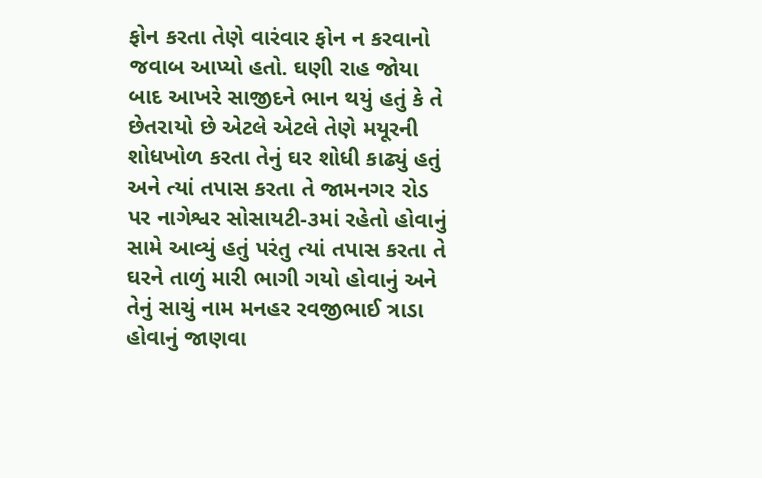ફોન કરતા તેણે વારંવાર ફોન ન કરવાનો જવાબ આપ્યો હતો. ઘણી રાહ જોયા બાદ આખરે સાજીદને ભાન થયું હતું કે તે છેતરાયો છે એટલે એટલે તેણે મયૂરની શોધખોળ કરતા તેનું ઘર શોધી કાઢ્યું હતું અને ત્યાં તપાસ કરતા તે જામનગર રોડ પર નાગેશ્વર સોસાયટી-૩માં રહેતો હોવાનું સામે આવ્યું હતું પરંતુ ત્યાં તપાસ કરતા તે ઘરને તાળું મારી ભાગી ગયો હોવાનું અને તેનું સાચું નામ મનહર રવજીભાઈ ત્રાડા હોવાનું જાણવા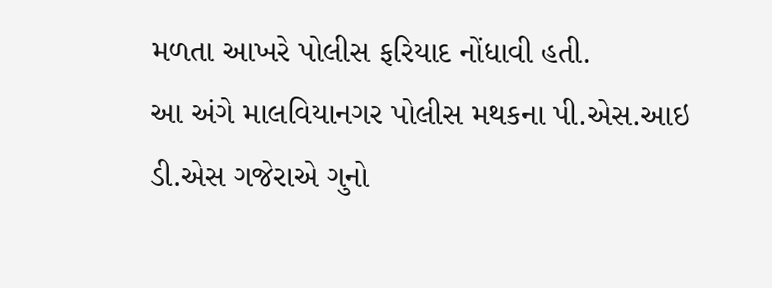મળતા આખરે પોલીસ ફરિયાદ નોંધાવી હતી.
આ અંગે માલવિયાનગર પોલીસ મથકના પી.એસ.આઇ ડી.એસ ગજેરાએ ગુનો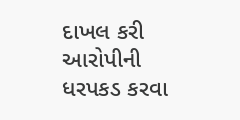દાખલ કરી આરોપીની ધરપકડ કરવા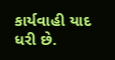કાર્યવાહી યાદ ધરી છે.